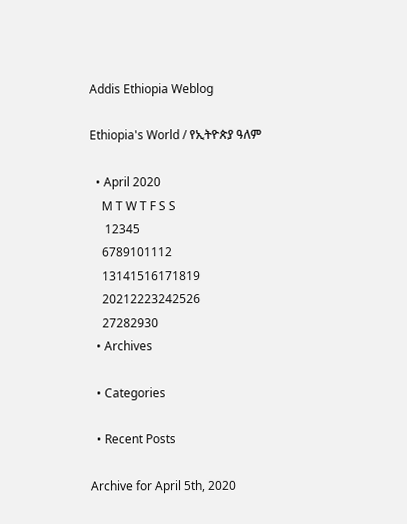Addis Ethiopia Weblog

Ethiopia's World / የኢትዮጵያ ዓለም

  • April 2020
    M T W T F S S
     12345
    6789101112
    13141516171819
    20212223242526
    27282930
  • Archives

  • Categories

  • Recent Posts

Archive for April 5th, 2020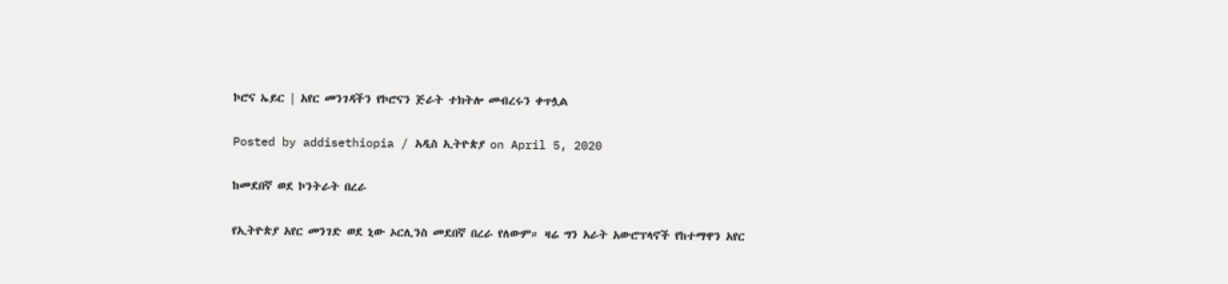ኮሮና ኤይር | አየር መንገዳችን የኮሮናን ጅራት ተክትሎ መብረሩን ቀጥሏል

Posted by addisethiopia / አዲስ ኢትዮጵያ on April 5, 2020

ከመደበኛ ወደ ኮንትራት በረራ

የኢትዮጵያ አየር መንገድ ወደ ኒው ኦርሊንስ መደበኛ በረራ የለውም። ዛሬ ግን አራት አውሮፕላኖች የከተማዋን አየር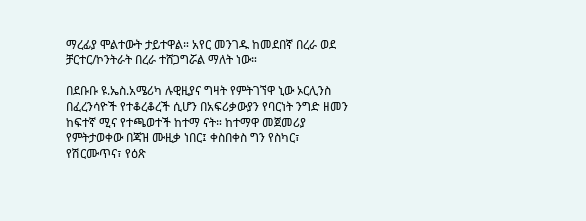ማረፊያ ሞልተውት ታይተዋል። አየር መንገዱ ከመደበኛ በረራ ወደ ቻርተር/ኮንትራት በረራ ተሸጋግሯል ማለት ነው።

በደቡቡ ዩ.ኤስ.አሜሪካ ሉዊዚያና ግዛት የምትገኘዋ ኒው ኦርሊንስ በፈረንሳዮች የተቆረቆረች ሲሆን በአፍሪቃውያን የባርነት ንግድ ዘመን ከፍተኛ ሚና የተጫወተች ከተማ ናት። ከተማዋ መጀመሪያ የምትታወቀው በጃዝ ሙዚቃ ነበር፤ ቀስበቀስ ግን የስካር፣ የሽርሙጥና፣ የዕጽ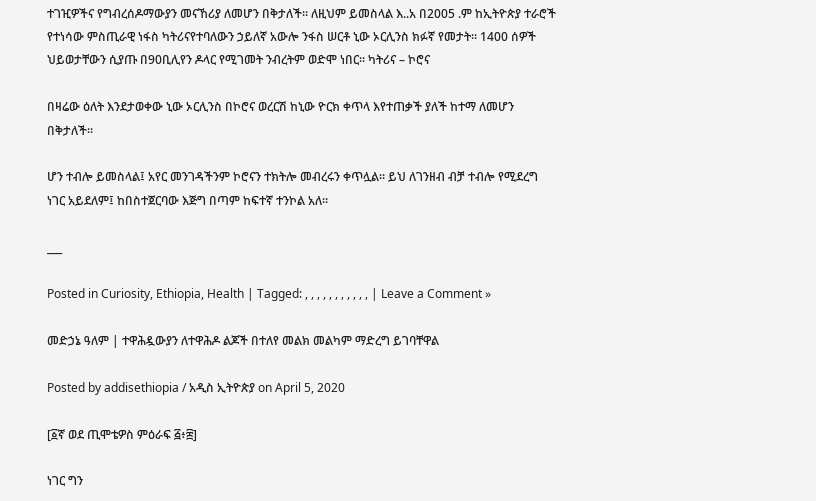ተገዢዎችና የግብረሰዶማውያን መናኸሪያ ለመሆን በቅታለች። ለዚህም ይመስላል እ..አ በ2005 .ም ከኢትዮጵያ ተራሮች የተነሳው ምስጢራዊ ነፋስ ካትሪናየተባለውን ኃይለኛ አውሎ ንፋስ ሠርቶ ኒው ኦርሊንስ ክፉኛ የመታት። 1400 ሰዎች ህይወታቸውን ሲያጡ በ90ቢሊየን ዶላር የሚገመት ንብረትም ወድሞ ነበር። ካትሪና – ኮሮና

በዛሬው ዕለት እንደታወቀው ኒው ኦርሊንስ በኮሮና ወረርሽ ከኒው ዮርክ ቀጥላ እየተጠቃች ያለች ከተማ ለመሆን በቅታለች።

ሆን ተብሎ ይመስላል፤ አየር መንገዳችንም ኮሮናን ተክትሎ መብረሩን ቀጥሏል። ይህ ለገንዘብ ብቻ ተብሎ የሚደረግ ነገር አይደለም፤ ከበስተጀርባው እጅግ በጣም ከፍተኛ ተንኮል አለ።

___

Posted in Curiosity, Ethiopia, Health | Tagged: , , , , , , , , , , , | Leave a Comment »

መድኃኔ ዓለም | ተዋሕዷውያን ለተዋሕዶ ልጆች በተለየ መልክ መልካም ማድረግ ይገባቸዋል

Posted by addisethiopia / አዲስ ኢትዮጵያ on April 5, 2020

[፩ኛ ወደ ጢሞቴዎስ ምዕራፍ ፭፥፰]

ነገር ግን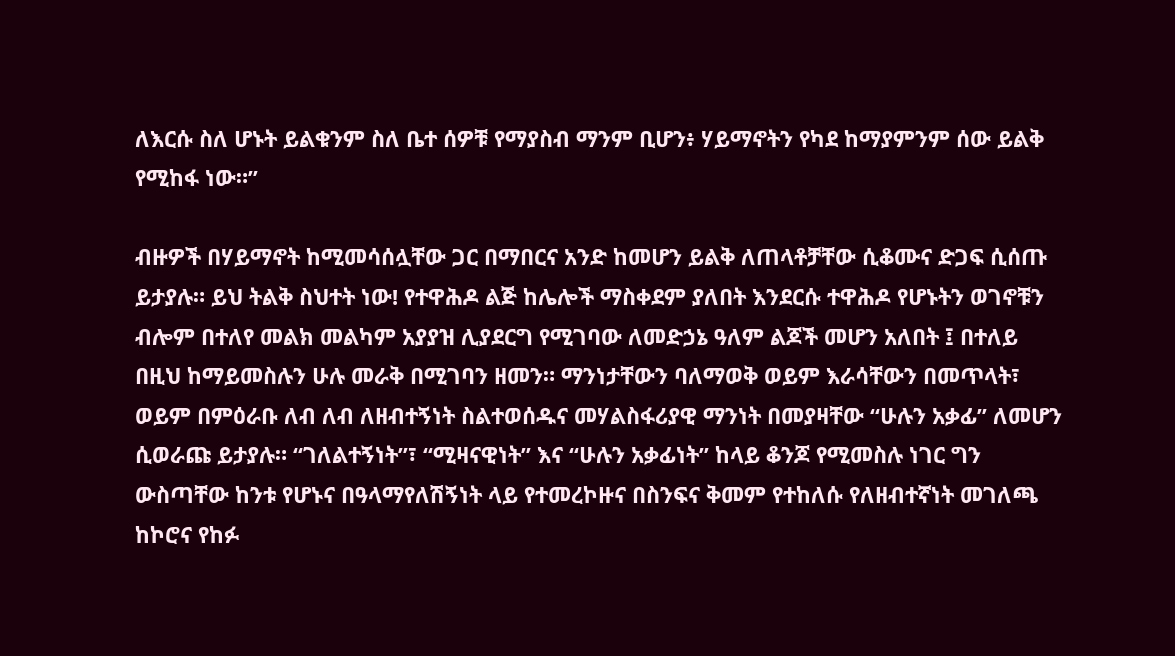ለእርሱ ስለ ሆኑት ይልቁንም ስለ ቤተ ሰዎቹ የማያስብ ማንም ቢሆን፥ ሃይማኖትን የካደ ከማያምንም ሰው ይልቅ የሚከፋ ነው።”

ብዙዎች በሃይማኖት ከሚመሳሰሏቸው ጋር በማበርና አንድ ከመሆን ይልቅ ለጠላቶቻቸው ሲቆሙና ድጋፍ ሲሰጡ ይታያሉ። ይህ ትልቅ ስህተት ነው! የተዋሕዶ ልጅ ከሌሎች ማስቀደም ያለበት እንደርሱ ተዋሕዶ የሆኑትን ወገኖቹን ብሎም በተለየ መልክ መልካም አያያዝ ሊያደርግ የሚገባው ለመድኃኔ ዓለም ልጆች መሆን አለበት ፤ በተለይ በዚህ ከማይመስሉን ሁሉ መራቅ በሚገባን ዘመን። ማንነታቸውን ባለማወቅ ወይም እራሳቸውን በመጥላት፣ ወይም በምዕራቡ ለብ ለብ ለዘብተኝነት ስልተወሰዱና መሃልስፋሪያዊ ማንነት በመያዛቸው “ሁሉን አቃፊ” ለመሆን ሲወራጩ ይታያሉ። “ገለልተኝነት”፣ “ሚዛናዊነት” እና “ሁሉን አቃፊነት” ከላይ ቆንጆ የሚመስሉ ነገር ግን ውስጣቸው ከንቱ የሆኑና በዓላማየለሽኝነት ላይ የተመረኮዙና በስንፍና ቅመም የተከለሱ የለዘብተኛነት መገለጫ ከኮሮና የከፉ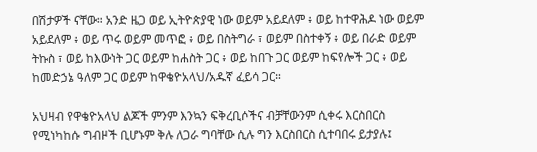በሽታዎች ናቸው። አንድ ዜጋ ወይ ኢትዮጵያዊ ነው ወይም አይደለም ፥ ወይ ከተዋሕዶ ነው ወይም አይደለም ፥ ወይ ጥሩ ወይም መጥፎ ፥ ወይ በስትግራ ፣ ወይም በስተቀኝ ፥ ወይ በራድ ወይም ትኩስ ፣ ወይ ከእውነት ጋር ወይም ከሐስት ጋር ፥ ወይ ከበጉ ጋር ወይም ከፍየሎች ጋር ፥ ወይ ከመድኃኔ ዓለም ጋር ወይም ከዋቄዮአላህ/አዱኛ ፈይሳ ጋር።

አህዛብ የዋቄዮአላህ ልጆች ምንም እንኳን ፍቅረቢሶችና ብቻቸውንም ሲቀሩ እርስበርስ የሚነካከሱ ግብዞች ቢሆኑም ቅሉ ለጋራ ግባቸው ሲሉ ግን እርስበርስ ሲተባበሩ ይታያሉ፤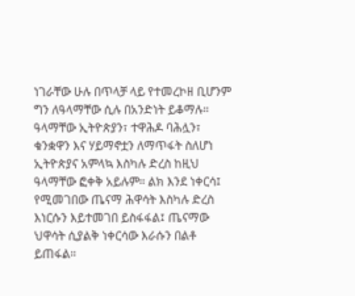ነገራቸው ሁሉ በጥላቻ ላይ የተመረኮዘ ቢሆንም ግን ለዓላማቸው ሲሉ በአንድነት ይቆማሉ። ዓላማቸው ኢትዮጵያን፣ ተዋሕዶ ባሕሏን፣ ቁንቋዋን እና ሃይማኖቷን ለማጥፋት ስለሆነ ኢትዮጵያና አምላኳ እስካሉ ድረስ ከዚህ ዓላማቸው ፎቀቅ አይሉም። ልክ እንደ ነቀርሳ፤ የሚመገበው ጤናማ ሕዋሳት እስካሉ ድረስ እነርሱን እይተመገበ ይስፋፋል፤ ጤናማው ህዋሳት ሲያልቅ ነቀርሳው እራሱን በልቶ ይጠፋል።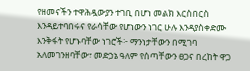የዘመናችን ተዋሕዷውያን ተገቢ በሆነ መልክ እርስበርስ እንዳይተባበሩና የራሳቸው የሆነውን ነገር ሁሉ እንዳያስቀድሙ እንቅፋት የሆኑባቸው ነገሮች፦ ማንነታቸውን በሚገባ አለመገንዘባቸው፣ መድኃኔ ዓለም የሰጣቸውን ፀጋና በረከት ዋጋ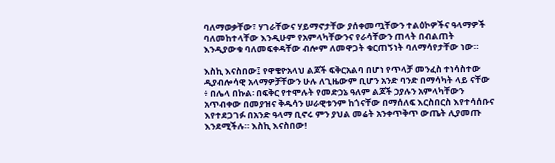ባለማወቃቸው፣ ሃገራቸውና ሃይማኖታቸው ያሰቀመጧቸውን ተልዕኮዎችና ዓላማዎች ባለመከተላቸው እንዲሁም የአምላካቸውንና የራሳቸውን ጠላት በብልጠት እንዲያውቁ ባለመፍቀዳቸው ብሎም ለመዋጋት ቁርጠኝነት ባለማሳየታቸው ነው።

እስኪ እናስበው፤ የዋቄዮአላህ ልጆች ፍቅርአልባ በሆነ የጥላቻ መንፈስ ተነሳስተው ዲያብሎሳዊ አላማዎቻቸውን ሁሉ ለጊዜውም ቢሆን አንድ ባንድ በማሳካት ላይ ናቸው ፥ በሌላ በኩል፡ በፍቅር የተሞሉት የመድኃኔ ዓለም ልጆች ኃያሉን አምላካቸውን አጥብቀው በመያዝና ቅዱሳን ሠራዊቱንም ከጎናቸው በማሰለፍ እርስበርስ እየተሳሰቡና እየተደጋገፉ በአንድ ዓላማ ቢኖሩ ምን ያህል መሬት አንቀጥቅጥ ውጤት ሊያመጡ እንደሚችሉ። እስኪ እናስበው!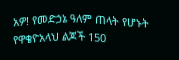አዎ! የመድኃኔ ዓለም ጠላት የሆኑት የዋቄዮአላህ ልጆች 150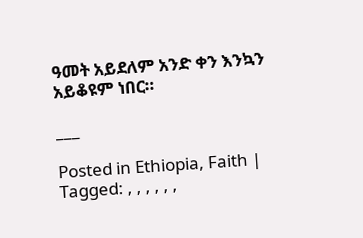ዓመት አይደለም አንድ ቀን እንኳን አይቆዩም ነበር።

___

Posted in Ethiopia, Faith | Tagged: , , , , , ,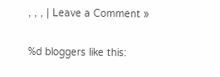, , , | Leave a Comment »


%d bloggers like this: